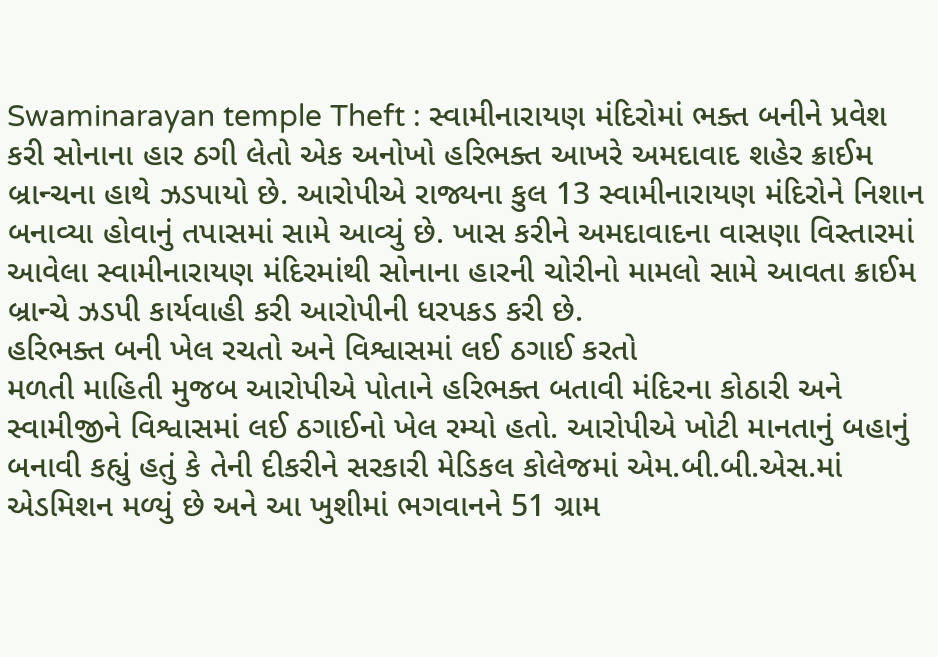Swaminarayan temple Theft : સ્વામીનારાયણ મંદિરોમાં ભક્ત બનીને પ્રવેશ કરી સોનાના હાર ઠગી લેતો એક અનોખો હરિભક્ત આખરે અમદાવાદ શહેર ક્રાઈમ બ્રાન્ચના હાથે ઝડપાયો છે. આરોપીએ રાજ્યના કુલ 13 સ્વામીનારાયણ મંદિરોને નિશાન બનાવ્યા હોવાનું તપાસમાં સામે આવ્યું છે. ખાસ કરીને અમદાવાદના વાસણા વિસ્તારમાં આવેલા સ્વામીનારાયણ મંદિરમાંથી સોનાના હારની ચોરીનો મામલો સામે આવતા ક્રાઈમ બ્રાન્ચે ઝડપી કાર્યવાહી કરી આરોપીની ધરપકડ કરી છે.
હરિભક્ત બની ખેલ રચતો અને વિશ્વાસમાં લઈ ઠગાઈ કરતો
મળતી માહિતી મુજબ આરોપીએ પોતાને હરિભક્ત બતાવી મંદિરના કોઠારી અને સ્વામીજીને વિશ્વાસમાં લઈ ઠગાઈનો ખેલ રમ્યો હતો. આરોપીએ ખોટી માનતાનું બહાનું બનાવી કહ્યું હતું કે તેની દીકરીને સરકારી મેડિકલ કોલેજમાં એમ.બી.બી.એસ.માં એડમિશન મળ્યું છે અને આ ખુશીમાં ભગવાનને 51 ગ્રામ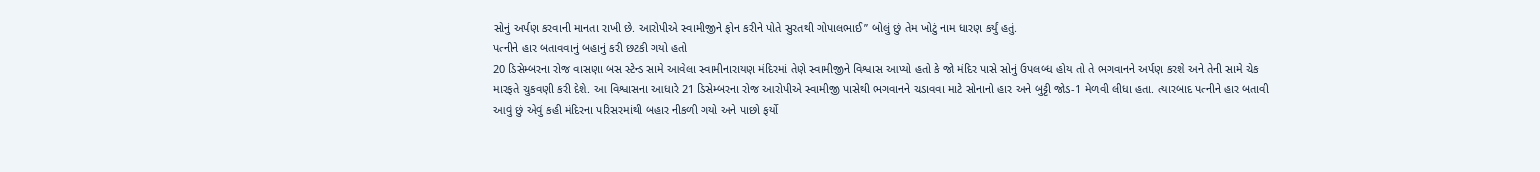સોનું અર્પણ કરવાની માનતા રાખી છે. આરોપીએ સ્વામીજીને ફોન કરીને પોતે સુરતથી ગોપાલભાઈ” બોલું છું તેમ ખોટું નામ ધારણ કર્યું હતું.
પત્નીને હાર બતાવવાનું બહાનું કરી છટકી ગયો હતો
20 ડિસેમ્બરના રોજ વાસણા બસ સ્ટેન્ડ સામે આવેલા સ્વામીનારાયણ મંદિરમાં તેણે સ્વામીજીને વિશ્વાસ આપ્યો હતો કે જો મંદિર પાસે સોનું ઉપલબ્ધ હોય તો તે ભગવાનને અર્પણ કરશે અને તેની સામે ચેક મારફતે ચુકવણી કરી દેશે. આ વિશ્વાસના આધારે 21 ડિસેમ્બરના રોજ આરોપીએ સ્વામીજી પાસેથી ભગવાનને ચડાવવા માટે સોનાનો હાર અને બુટ્ટી જોડ-1 મેળવી લીધા હતા. ત્યારબાદ પત્નીને હાર બતાવી આવું છું એવું કહી મંદિરના પરિસરમાંથી બહાર નીકળી ગયો અને પાછો ફર્યો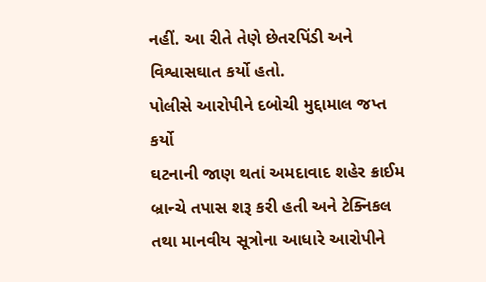નહીં. આ રીતે તેણે છેતરપિંડી અને વિશ્વાસઘાત કર્યો હતો.
પોલીસે આરોપીને દબોચી મુદ્દામાલ જપ્ત કર્યો
ઘટનાની જાણ થતાં અમદાવાદ શહેર ક્રાઈમ બ્રાન્ચે તપાસ શરૂ કરી હતી અને ટેક્નિકલ તથા માનવીય સૂત્રોના આધારે આરોપીને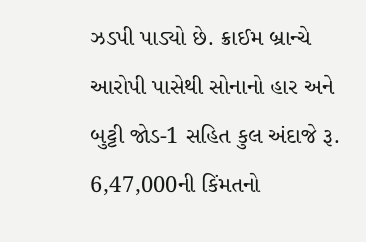ઝડપી પાડ્યો છે. ક્રાઈમ બ્રાન્ચે આરોપી પાસેથી સોનાનો હાર અને બુટ્ટી જોડ-1 સહિત કુલ અંદાજે રૂ. 6,47,000ની કિંમતનો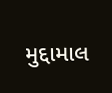મુદ્દામાલ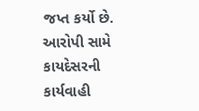જપ્ત કર્યો છે. આરોપી સામે કાયદેસરની કાર્યવાહી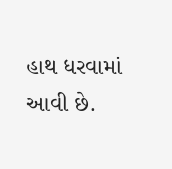હાથ ધરવામાં આવી છે.